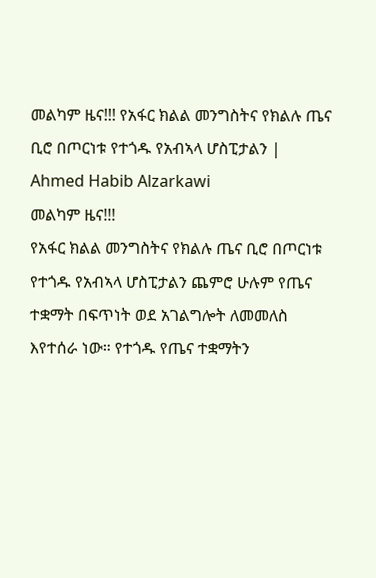መልካም ዜና!!! የአፋር ክልል መንግስትና የክልሉ ጤና ቢሮ በጦርነቱ የተጎዱ የአብኣላ ሆስፒታልን | Ahmed Habib Alzarkawi
መልካም ዜና!!!
የአፋር ክልል መንግስትና የክልሉ ጤና ቢሮ በጦርነቱ የተጎዱ የአብኣላ ሆስፒታልን ጨምሮ ሁሉም የጤና ተቋማት በፍጥነት ወደ አገልግሎት ለመመለስ እየተሰራ ነው። የተጎዱ የጤና ተቋማትን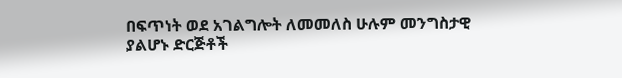በፍጥነት ወደ አገልግሎት ለመመለስ ሁሉም መንግስታዊ ያልሆኑ ድርጅቶች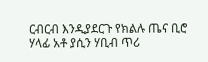ርብርብ እንዲያደርጉ የክልሉ ጤና ቢሮ ሃላፊ አቶ ያሲን ሃቢብ ጥሪ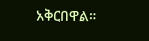አቅርበዋል።